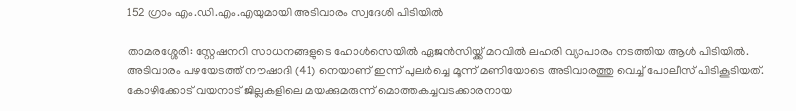152 ഗ്രാം എം.ഡി.എം.എയുമായി അടിവാരം സ്വദേശി പിടിയിൽ

താമരശ്ശേരി: സ്റ്റേഷനറി സാധനങ്ങളുടെ ഹോൾസെയിൽ ഏജൻസിയ്ക്ക് മറവിൽ ലഹരി വ്യാപാരം നടത്തിയ ആൾ പിടിയിൽ.
അടിവാരം പഴയേടത്ത് നൗഷാദി (41) നെയാണ് ഇന്ന് പുലർച്ചെ മൂന്ന് മണിയോടെ അടിവാരത്തു വെച്ച് പോലീസ് പിടികൂടിയത്.
കോഴിക്കോട് വയനാട് ജില്ലകളിലെ മയക്കുമരുന്ന് മൊത്തകച്ചവടക്കാരനായ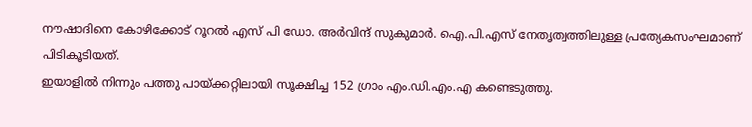നൗഷാദിനെ കോഴിക്കോട് റൂറൽ എസ് പി ഡോ. അർവിന്ദ് സുകുമാർ. ഐ.പി.എസ് നേതൃത്വത്തിലുള്ള പ്രത്യേകസംഘമാണ് പിടികൂടിയത്.
ഇയാളിൽ നിന്നും പത്തു പായ്ക്കറ്റിലായി സൂക്ഷിച്ച 152 ഗ്രാം എം.ഡി.എം.എ കണ്ടെടുത്തു.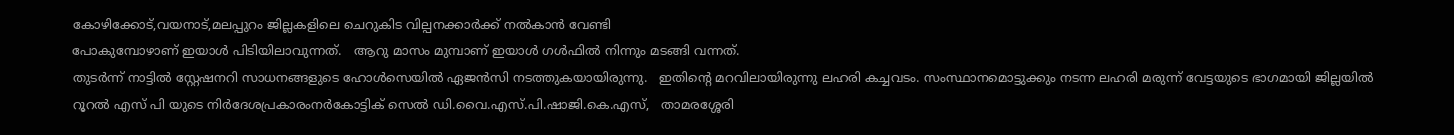കോഴിക്കോട്,വയനാട്,മലപ്പുറം ജില്ലകളിലെ ചെറുകിട വില്പനക്കാർക്ക് നൽകാൻ വേണ്ടി
പോകുമ്പോഴാണ് ഇയാൾ പിടിയിലാവുന്നത്.   ആറു മാസം മുമ്പാണ് ഇയാൾ ഗൾഫിൽ നിന്നും മടങ്ങി വന്നത്.
തുടർന്ന് നാട്ടിൽ സ്റ്റേഷനറി സാധനങ്ങളുടെ ഹോൾസെയിൽ ഏജൻസി നടത്തുകയായിരുന്നു.   ഇതിന്റെ മറവിലായിരുന്നു ലഹരി കച്ചവടം. സംസ്ഥാനമൊട്ടുക്കും നടന്ന ലഹരി മരുന്ന് വേട്ടയുടെ ഭാഗമായി ജില്ലയിൽ റൂറൽ എസ് പി യുടെ നിർദേശപ്രകാരംനർകോട്ടിക് സെൽ ഡി.വൈ.എസ്.പി.ഷാജി.കെ.എസ്,   താമരശ്ശേരി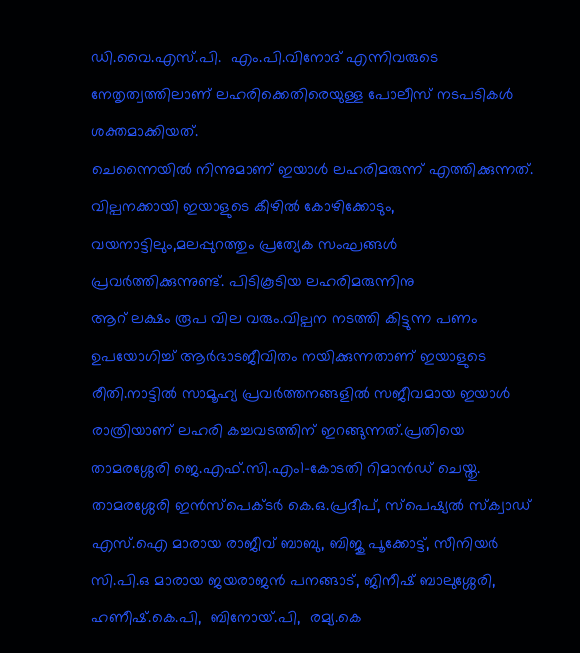ഡി.വൈ.എസ്.പി.  എം.പി.വിനോദ് എന്നിവരുടെ നേതൃത്വത്തിലാണ് ലഹരിക്കെതിരെയുള്ള പോലീസ് നടപടികൾ ശക്തമാക്കിയത്.
ചെന്നൈയിൽ നിന്നുമാണ് ഇയാൾ ലഹരിമരുന്ന് എത്തിക്കുന്നത്.
വില്പനക്കായി ഇയാളുടെ കീഴിൽ കോഴിക്കോടും, വയനാട്ടിലും,മലപ്പുറത്തും പ്രത്യേക സംഘങ്ങൾ പ്രവർത്തിക്കുന്നുണ്ട്. പിടികൂടിയ ലഹരിമരുന്നിനു
ആറ് ലക്ഷം രൂപ വില വരും.വില്പന നടത്തി കിട്ടുന്ന പണം ഉപയോഗിച്ച് ആർഭാടജീവിതം നയിക്കുന്നതാണ് ഇയാളുടെ
രീതി.നാട്ടിൽ സാമൂഹ്യ പ്രവർത്തനങ്ങളിൽ സജീവമായ ഇയാൾ രാത്രിയാണ് ലഹരി കച്ചവടത്തിന് ഇറങ്ങുന്നത്.പ്രതിയെ താമരശ്ശേരി ജെ.എഫ്.സി.എം1-കോടതി റിമാൻഡ് ചെയ്തു.
താമരശ്ശേരി ഇൻസ്‌പെക്ടർ കെ.ഒ.പ്രദീപ്‌, സ്പെഷ്യൽ സ്‌ക്വാഡ് എസ്.ഐ മാരായ രാജീവ്‌ ബാബു, ബിജു പൂക്കോട്ട്, സീനിയർ സി.പി.ഒ മാരായ ജയരാജൻ പനങ്ങാട്, ജിനീഷ് ബാലുശ്ശേരി, ഹണീഷ്.കെ.പി,  ബിനോയ്‌.പി,  രമ്യ.കെ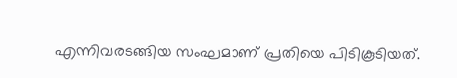എന്നിവരടങ്ങിയ സംഘമാണ് പ്രതിയെ പിടികൂടിയത്.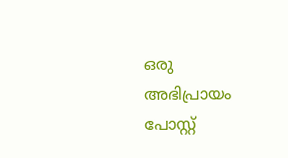ഒരു അഭിപ്രായം പോസ്റ്റ്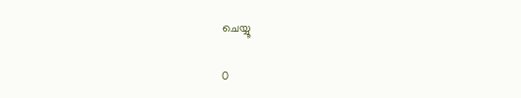ചെയ്യൂ

0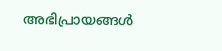അഭിപ്രായങ്ങള്‍